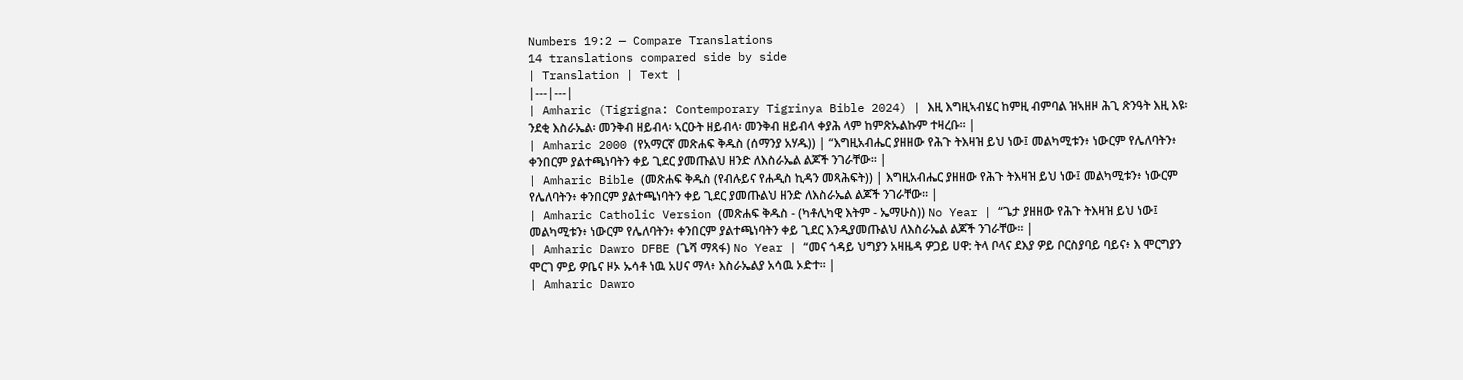Numbers 19:2 — Compare Translations
14 translations compared side by side
| Translation | Text |
|---|---|
| Amharic (Tigrigna: Contemporary Tigrinya Bible 2024) | እዚ እግዚኣብሄር ከምዚ ብምባል ዝኣዘዞ ሕጊ ጽንዓት እዚ እዩ፡ ንደቂ እስራኤል፡ መንቅብ ዘይብላ፡ ኣርዑት ዘይብላ፡ መንቅብ ዘይብላ ቀያሕ ላም ከምጽኡልኩም ተዛረቡ። |
| Amharic 2000 (የአማርኛ መጽሐፍ ቅዱስ (ሰማንያ አሃዱ)) | “እግዚአብሔር ያዘዘው የሕጉ ትእዛዝ ይህ ነው፤ መልካሚቱን፥ ነውርም የሌለባትን፥ ቀንበርም ያልተጫነባትን ቀይ ጊደር ያመጡልህ ዘንድ ለእስራኤል ልጆች ንገራቸው። |
| Amharic Bible (መጽሐፍ ቅዱስ (የብሉይና የሐዲስ ኪዳን መጻሕፍት)) | እግዚአብሔር ያዘዘው የሕጉ ትእዛዝ ይህ ነው፤ መልካሚቱን፥ ነውርም የሌለባትን፥ ቀንበርም ያልተጫነባትን ቀይ ጊደር ያመጡልህ ዘንድ ለእስራኤል ልጆች ንገራቸው። |
| Amharic Catholic Version (መጽሐፍ ቅዱስ - (ካቶሊካዊ እትም - ኤማሁስ)) No Year | “ጌታ ያዘዘው የሕጉ ትእዛዝ ይህ ነው፤ መልካሚቱን፥ ነውርም የሌለባትን፥ ቀንበርም ያልተጫነባትን ቀይ ጊደር እንዲያመጡልህ ለእስራኤል ልጆች ንገራቸው። |
| Amharic Dawro DFBE (ጌሻ ማጻፋ) No Year | “መና ጎዳይ ህግያን አዛዜዳ ዎጋይ ሀዋ: ትላ ቦላና ደእያ ዎይ ቦርስያባይ ባይና፥ እ ሞርግያን ሞርገ ምይ ዎቤና ዞኦ ኡሳቶ ነዉ አሀና ማላ፥ እስራኤልያ አሳዉ ኦድተ። |
| Amharic Dawro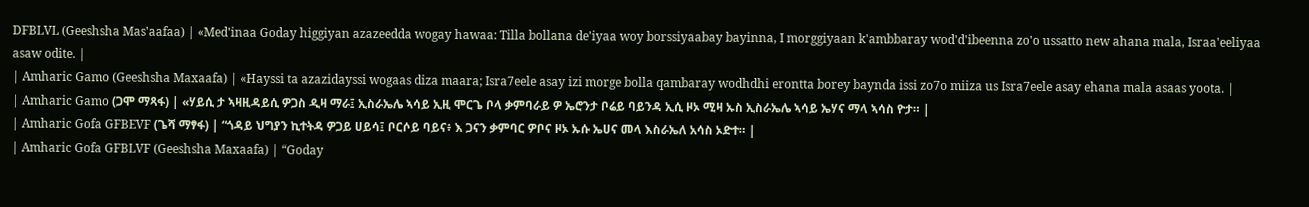DFBLVL (Geeshsha Mas'aafaa) | «Med'inaa Goday higgiyan azazeedda wogay hawaa: Tilla bollana de'iyaa woy borssiyaabay bayinna, I morggiyaan k'ambbaray wod'd'ibeenna zo'o ussatto new ahana mala, Israa'eeliyaa asaw odite. |
| Amharic Gamo (Geeshsha Maxaafa) | «Hayssi ta azazidayssi wogaas diza maara; Isra7eele asay izi morge bolla qambaray wodhdhi erontta borey baynda issi zo7o miiza us Isra7eele asay ehana mala asaas yoota. |
| Amharic Gamo (ጋሞ ማጻፋ) | «ሃይሲ ታ ኣዛዚዳይሲ ዎጋስ ዲዛ ማራ፤ ኢስራኤሌ ኣሳይ ኢዚ ሞርጌ ቦላ ቃምባራይ ዎ ኤሮንታ ቦሬይ ባይንዳ ኢሲ ዞኦ ሚዛ ኡስ ኢስራኤሌ ኣሳይ ኤሃና ማላ ኣሳስ ዮታ። |
| Amharic Gofa GFBEVF (ጌሻ ማፃፋ) | “ጎዳይ ህግያን ኪተትዳ ዎጋይ ሀይሳ፤ ቦርሶይ ባይና፥ እ ጋናን ቃምባር ዎቦና ዞኦ ኡሱ ኤሀና መላ እስራኤለ አሳስ ኦድተ። |
| Amharic Gofa GFBLVF (Geeshsha Maxaafa) | “Goday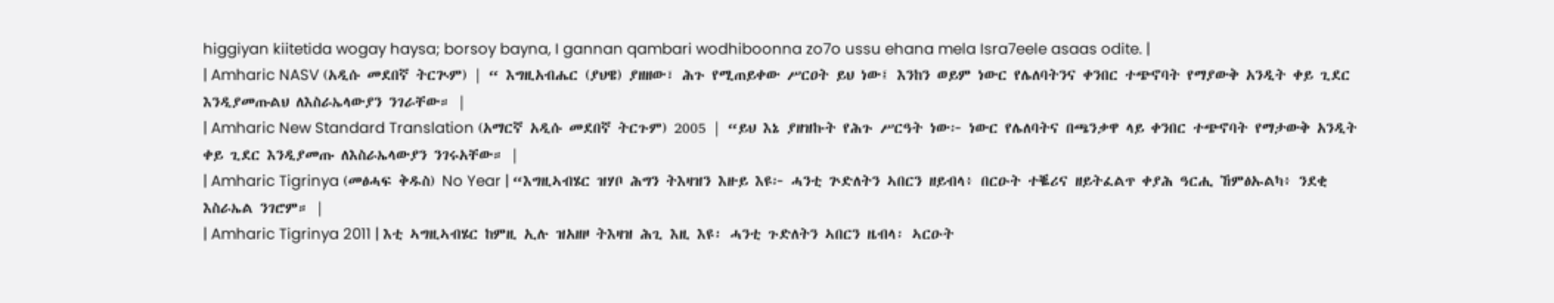higgiyan kiitetida wogay haysa; borsoy bayna, I gannan qambari wodhiboonna zo7o ussu ehana mela Isra7eele asaas odite. |
| Amharic NASV (አዲሱ መደበኛ ትርጒም) | “ እግዚአብሔር (ያህዌ) ያዘዘው፣ ሕጉ የሚጠይቀው ሥርዐት ይህ ነው፤ እንከን ወይም ነውር የሌለባትንና ቀንበር ተጭኖባት የማያውቅ አንዲት ቀይ ጊደር እንዲያመጡልህ ለእስራኤላውያን ንገራቸው። |
| Amharic New Standard Translation (አማርኛ አዲሱ መደበኛ ትርጉም) 2005 | “ይህ እኔ ያዘዝኩት የሕጉ ሥርዓት ነው፦ ነውር የሌለባትና በጫንቃዋ ላይ ቀንበር ተጭኖባት የማታውቅ አንዲት ቀይ ጊደር እንዲያመጡ ለእስራኤላውያን ንገሩአቸው። |
| Amharic Tigrinya (መፅሓፍ ቅዱስ) No Year | “እግዚኣብሄር ዝሃቦ ሕግን ትእዛዝን እዙይ እዩ፦ ሓንቲ ጕድለትን ኣበርን ዘይብላ፥ በርዑት ተቘሪና ዘይትፈልጥ ቀያሕ ዓርሒ ኸምፅኡልካ፥ ንደቂ እስራኤል ንገሮም። |
| Amharic Tigrinya 2011 | እቲ ኣግዚኣብሄር ከምዚ ኢሉ ዝአዘዞ ትእዛዝ ሕጊ እዚ እዩ፡ ሓንቲ ጉድለትን ኣበርን ዜብላ፡ ኣርዑት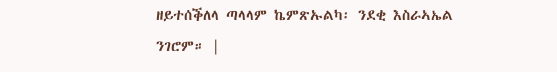ዘይተሰቕለላ ጣላላም ኬምጽኡልካ፡ ንደቂ እስራኣኤል ንገሮም። |